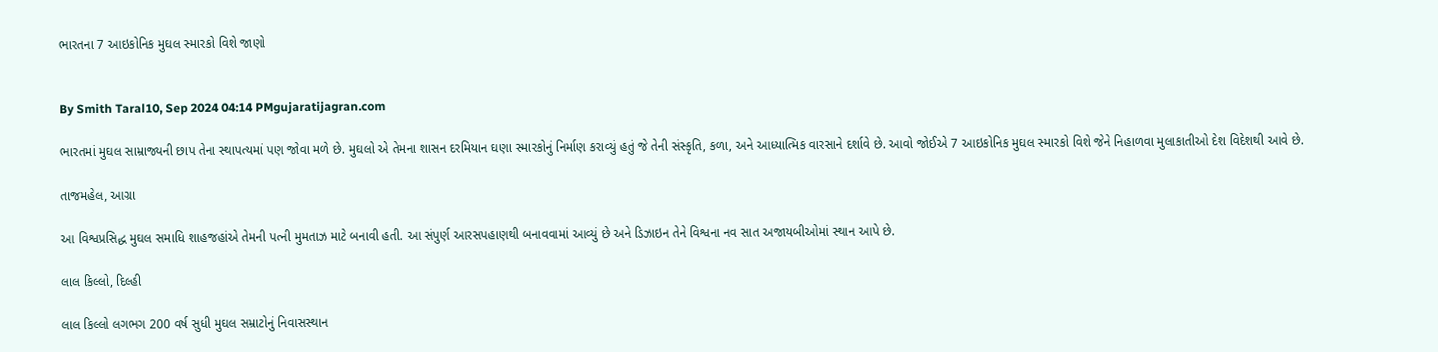ભારતના 7 આઇકોનિક મુઘલ સ્મારકો વિશે જાણો


By Smith Taral10, Sep 2024 04:14 PMgujaratijagran.com

ભારતમાં મુઘલ સામ્રાજ્યની છાપ તેના સ્થાપત્યમાં પણ જોવા મળે છે. મુઘલો એ તેમના શાસન દરમિયાન ઘણા સ્મારકોનું નિર્માણ કરાવ્યું હતું જે તેની સંસ્કૃતિ, કળા, અને આધ્યાત્મિક વારસાને દર્શાવે છે. આવો જોઈએ 7 આઇકોનિક મુઘલ સ્મારકો વિશે જેને નિહાળવા મુલાકાતીઓ દેશ વિદેશથી આવે છે.

તાજમહેલ, આગ્રા

આ વિશ્વપ્રસિદ્ધ મુઘલ સમાધિ શાહજહાંએ તેમની પત્ની મુમતાઝ માટે બનાવી હતી. આ સંપુર્ણ આરસપહાણથી બનાવવામાં આવ્યું છે અને ડિઝાઇન તેને વિશ્વના નવ સાત અજાયબીઓમાં સ્થાન આપે છે.

લાલ કિલ્લો, દિલ્હી

લાલ કિલ્લો લગભગ 200 વર્ષ સુધી મુઘલ સમ્રાટોનું નિવાસસ્થાન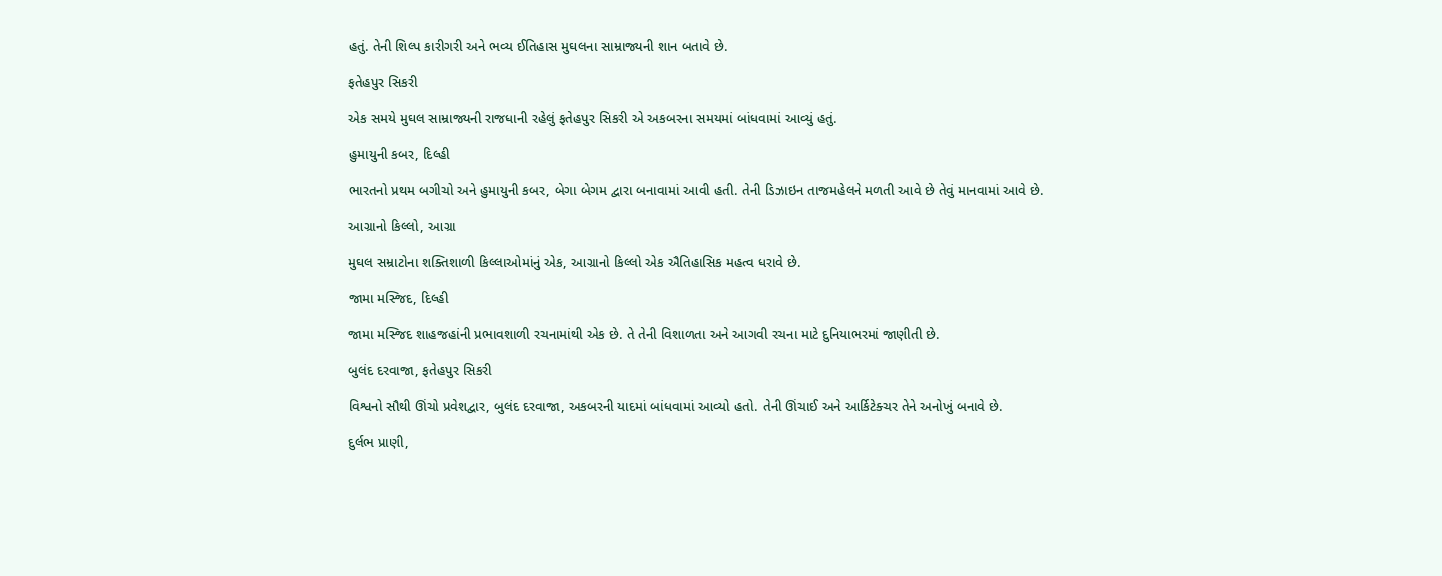હતું. તેની શિલ્પ કારીગરી અને ભવ્ય ઈતિહાસ મુઘલના સામ્રાજ્યની શાન બતાવે છે.

ફતેહપુર સિકરી

એક સમયે મુઘલ સામ્રાજ્યની રાજધાની રહેલું ફતેહપુર સિકરી એ અકબરના સમયમાં બાંધવામાં આવ્યું હતું.

હુમાયુની કબર, દિલ્હી

ભારતનો પ્રથમ બગીચો અને હુમાયુની કબર, બેગા બેગમ દ્વારા બનાવામાં આવી હતી. તેની ડિઝાઇન તાજમહેલને મળતી આવે છે તેવું માનવામાં આવે છે.

આગ્રાનો કિલ્લો, આગ્રા

મુઘલ સમ્રાટોના શક્તિશાળી કિલ્લાઓમાંનું એક, આગ્રાનો કિલ્લો એક ઐતિહાસિક મહત્વ ધરાવે છે.

જામા મસ્જિદ, દિલ્હી

જામા મસ્જિદ શાહજહાંની પ્રભાવશાળી રચનામાંથી એક છે. તે તેની વિશાળતા અને આગવી રચના માટે દુનિયાભરમાં જાણીતી છે.

બુલંદ દરવાજા, ફતેહપુર સિકરી

વિશ્વનો સૌથી ઊંચો પ્રવેશદ્વાર, બુલંદ દરવાજા, અકબરની યાદમાં બાંધવામાં આવ્યો હતો. તેની ઊંચાઈ અને આર્કિટેક્ચર તેને અનોખું બનાવે છે.

દુર્લભ પ્રાણી,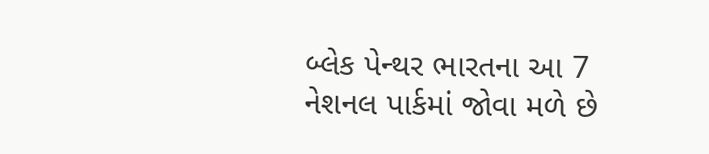બ્લેક પેન્થર ભારતના આ 7 નેશનલ પાર્કમાં જોવા મળે છે